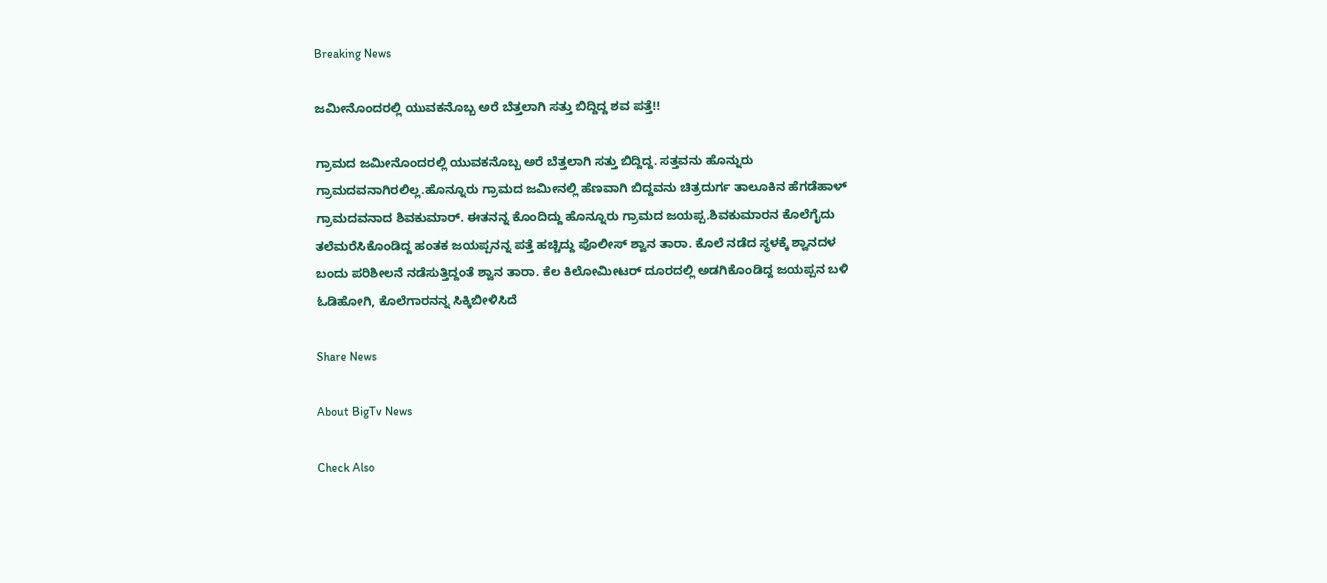Breaking News

ಜಮೀನೊಂದರಲ್ಲಿ ಯುವಕನೊಬ್ಬ ಅರೆ ಬೆತ್ತಲಾಗಿ ಸತ್ತು ಬಿದ್ದಿದ್ದ ಶವ ಪತ್ತೆ!!

ಗ್ರಾಮದ ಜಮೀನೊಂದರಲ್ಲಿ ಯುವಕನೊಬ್ಬ ಅರೆ ಬೆತ್ತಲಾಗಿ ಸತ್ತು ಬಿದ್ದಿದ್ದ. ಸತ್ತವನು ಹೊನ್ನುರು ಗ್ರಾಮದವನಾಗಿರಲಿಲ್ಲ.ಹೊನ್ನೂರು ಗ್ರಾಮದ ಜಮೀನಲ್ಲಿ ಹೆಣವಾಗಿ ಬಿದ್ದವನು ಚಿತ್ರದುರ್ಗ ತಾಲೂಕಿನ ಹೆಗಡೆಹಾಳ್ ಗ್ರಾಮದವನಾದ ಶಿವಕುಮಾರ್. ಈತನನ್ನ ಕೊಂದಿದ್ದು ಹೊನ್ನೂರು ಗ್ರಾಮದ ಜಯಪ್ಪ.ಶಿವಕುಮಾರನ ಕೊಲೆಗೈದು ತಲೆಮರೆಸಿಕೊಂಡಿದ್ದ ಹಂತಕ ಜಯಪ್ಪನನ್ನ ಪತ್ತೆ ಹಚ್ಚಿದ್ದು ಪೊಲೀಸ್ ಶ್ವಾನ ತಾರಾ. ಕೊಲೆ ನಡೆದ ಸ್ಥಳಕ್ಕೆ ಶ್ವಾನದಳ ಬಂದು ಪರಿಶೀಲನೆ ನಡೆಸುತ್ತಿದ್ದಂತೆ ಶ್ವಾನ ತಾರಾ. ಕೆಲ ಕಿಲೋಮೀಟರ್ ದೂರದಲ್ಲಿ ಅಡಗಿಕೊಂಡಿದ್ದ ಜಯಪ್ಪನ ಬಳಿ ಓಡಿಹೋಗಿ, ಕೊಲೆಗಾರನನ್ನ ಸಿಕ್ಕಿಬೀಳಿಸಿದೆ

Share News

About BigTv News

Check Also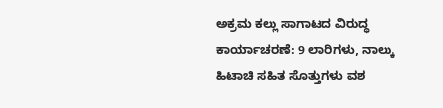ಅಕ್ರಮ ಕಲ್ಲು ಸಾಗಾಟದ ವಿರುದ್ಧ ಕಾರ್ಯಾಚರಣೆ: 9 ಲಾರಿಗಳು, ನಾಲ್ಕು ಹಿಟಾಚಿ ಸಹಿತ ಸೊತ್ತುಗಳು ವಶ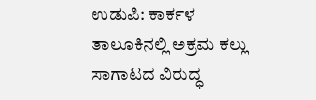ಉಡುಪಿ: ಕಾರ್ಕಳ ತಾಲೂಕಿನಲ್ಲಿ ಅಕ್ರಮ ಕಲ್ಲು ಸಾಗಾಟದ ವಿರುದ್ಧ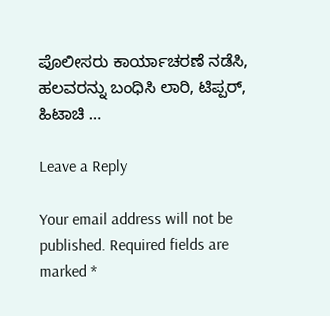ಪೊಲೀಸರು ಕಾರ್ಯಾಚರಣೆ ನಡೆಸಿ, ಹಲವರನ್ನು ಬಂಧಿಸಿ ಲಾರಿ, ಟಿಪ್ಪರ್, ಹಿಟಾಚಿ …

Leave a Reply

Your email address will not be published. Required fields are marked *